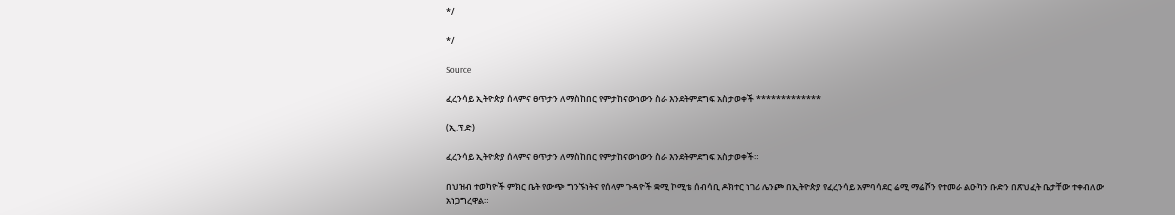*/

*/

Source

ፈረንሳይ ኢትዮጵያ ሰላምና ፀጥታን ለማስከበር የምታከናውነውን ስራ እንደትምደግፍ አስታወቀች *************

(ኢ.ፕ.ድ)

ፈረንሳይ ኢትዮጵያ ሰላምና ፀጥታን ለማስከበር የምታከናውነውን ስራ እንደትምደግፍ አስታወቀች።

በህዝብ ተወካዮች ምክር ቤት የውጭ ግንኙነትና የሰላም ጉዳዮች ቋሚ ኮሚቴ ሰብሳቢ ዶክተር ነገሪ ሌንጮ በኢትዮጵያ የፈረንሳይ አምባሳደር ሬሚ ማሬሾን የተመራ ልዑካን ቡድን በጽህፈት ቤታቸው ተቀብለው አነጋግረዋል።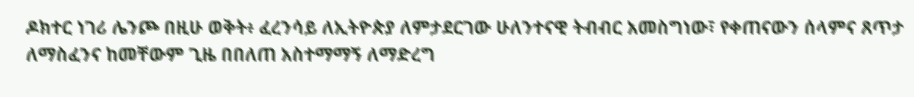ዶክተር ነገሪ ሌንጮ በዚሁ ወቅት፥ ፈረንሳይ ለኢትዮጵያ ለምታደርገው ሁለንተናዊ ትብብር አመስግነው፣ የቀጠናውን ሰላምና ጸጥታ ለማስፈንና ከመቸውም ጊዜ በበለጠ አስተማማኝ ለማድረግ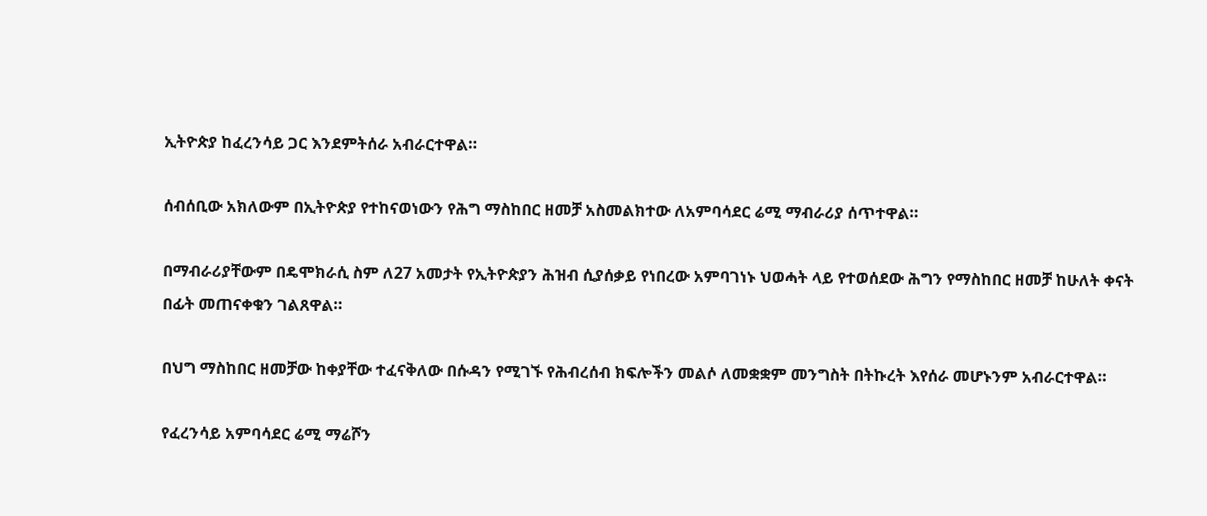ኢትዮጵያ ከፈረንሳይ ጋር እንደምትሰራ አብራርተዋል።

ሰብሰቢው አክለውም በኢትዮጵያ የተከናወነውን የሕግ ማስከበር ዘመቻ አስመልክተው ለአምባሳደር ሬሚ ማብራሪያ ሰጥተዋል።

በማብራሪያቸውም በዴሞክራሲ ስም ለ27 አመታት የኢትዮጵያን ሕዝብ ሲያሰቃይ የነበረው አምባገነኑ ህወሓት ላይ የተወሰደው ሕግን የማስከበር ዘመቻ ከሁለት ቀናት በፊት መጠናቀቁን ገልጸዋል።

በህግ ማስከበር ዘመቻው ከቀያቸው ተፈናቅለው በሱዳን የሚገኙ የሕብረሰብ ክፍሎችን መልሶ ለመቋቋም መንግስት በትኩረት እየሰራ መሆኑንም አብራርተዋል።

የፈረንሳይ አምባሳደር ሬሚ ማሬሾን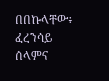በበኩላቸው፥ ፈረንሳይ ሰላምና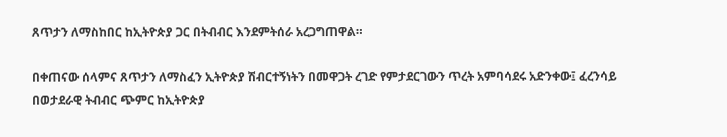ጸጥታን ለማስከበር ከኢትዮጵያ ጋር በትብብር እንደምትሰራ አረጋግጠዋል።

በቀጠናው ሰላምና ጸጥታን ለማስፈን ኢትዮጵያ ሽብርተኝነትን በመዋጋት ረገድ የምታደርገውን ጥረት አምባሳደሩ አድንቀው፤ ፈረንሳይ በወታደራዊ ትብብር ጭምር ከኢትዮጵያ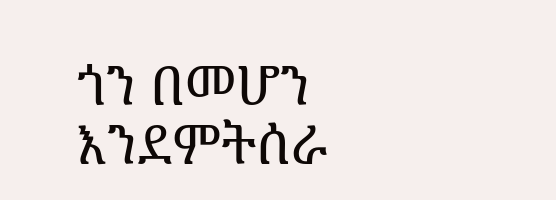ጎን በመሆን እንደምትሰራ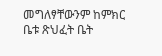መግለፃቸውንም ከምክር ቤቱ ጽህፈት ቤት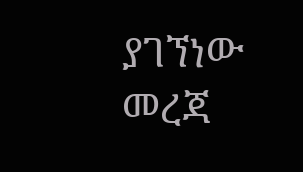ያገኘነው መረጃ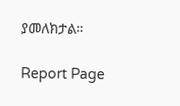ያመለክታል።

Report Page